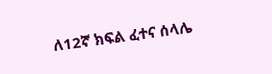ለ12ኛ ክፍል ፈተና ሰላሌ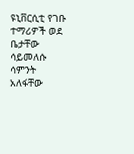ዩኒቨርሲቲ የገቡ ተማሪዎች ወደ ቤታቸው ሳይመለሱ ሳምንት አለፋቸው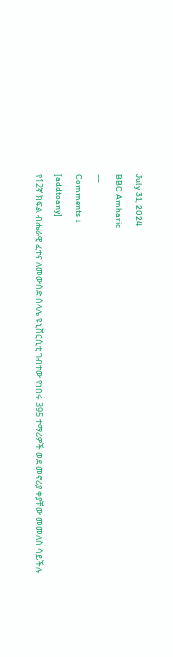July 31, 2024
BBC Amharic
—
Comments ↓
[addtoany]
የ12ኛ ክፍል ብሔራዊ ፈተና ለመውሰድ ሰላሌ ዩኒቨርሲቲ ገብተው የነበሩ 395 ተማሪዎች ወደ መኖሪያ ቀያቸው መመለስ ሳይችሉ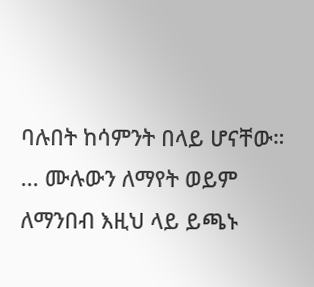ባሉበት ከሳምንት በላይ ሆናቸው።
... ሙሉውን ለማየት ወይም ለማንበብ እዚህ ላይ ይጫኑ